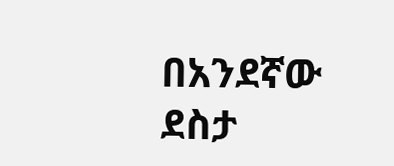በአንደኛው ደስታ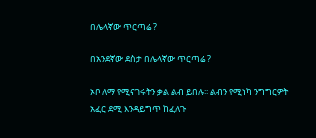በሌላኛው ጥርጣሬ ?

በአንደኛው ደስታ በሌላኛው ጥርጣሬ ?

ኦቦ ለማ የሚናገሩትን ቃል ልብ ይበሉ፡፡ ልብን የሚነካ ንግግርዎት አፈር ደሚ እንዳይግጥ ከፈለጉ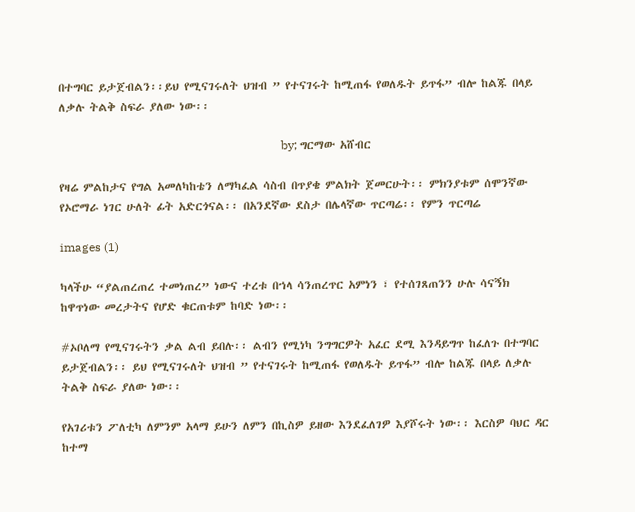በተግባር ይታጀብልን፡፡ይህ የሚናገሩለት ህዝብ ” የተናገሩት ከሚጠፋ የወለዱት ይጥፋ” ብሎ ከልጁ በላይ ለቃሉ ትልቅ ስፍራ ያለው ነው፡፡

                                                                          by; ግርማው አሸብር

የዛሬ ምልከታና የግል አመለካከቴን ለማካፈል ሳስብ በጥያቄ ምልክት ጀመርሁት፡፡ ምክንያቱም ሰሞንኛው የኦሮማራ ነገር ሁለት ፊት አድርጎናል፡፡ በአንደኛው ደስታ በሌላኛው ጥርጣሬ፡፡ የምን ጥርጣሬ

images (1)

ካላችሁ “ያልጠረጠረ ተመነጠረ” ነውና ተረቱ በኀላ ሳንጠረጥር አምነን ፣ የተሰገጸጠንን ሁሉ ሳናኝክ ከዋጥነው መረታትና የሆድ ቁርጠቱም ከባድ ነው፡፡

#ኦቦለማ የሚናገሩትን ቃል ልብ ይበሉ፡፡ ልብን የሚነካ ንግግርዎት አፈር ደሚ እንዳይግጥ ከፈለጉ በተግባር ይታጀብልን፡፡ ይህ የሚናገሩለት ህዝብ ” የተናገሩት ከሚጠፋ የወለዱት ይጥፋ” ብሎ ከልጁ በላይ ለቃሉ ትልቅ ስፍራ ያለው ነው፡፡

የአገሪቱን ፖለቲካ ለምንም አላማ ይሁን ለምን በኪስዎ ይዘው እንደፈለገዎ እያሾሩት ነው፡፡ እርስዎ ባህር ዳር ከተማ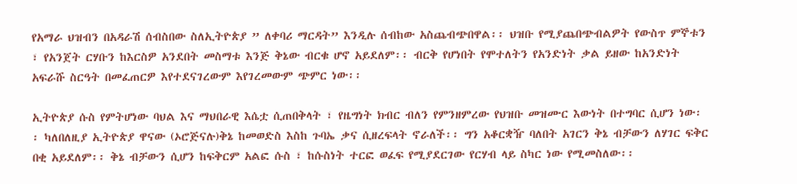የአማራ ህዝብን በአዳራሽ ሰብስበው ስለኢትዮጵያ ” ለቀባሪ ማርዳት” እንዲሉ ሰብከው አስጨብጭበዋል፡፡ ህዝቡ የሚያጨበጭብልዎት የውስጥ ምኞቱን ፣ የአንጀት ርሃቡን ከእርስዎ አንደበት መስማቱ እንጅ ቅኔው ብርቁ ሆኖ አይደለም፡፡ ብርቅ የሆነበት የሞተለትን የአንድነት ቃል ይዘው ከአንድነት አፍራሹ ስርዓት በመፈጠርዎ እየተደናገረውም እየገረመውም ጭምር ነው፡፡

ኢትዮጵያ ሱስ የምትሆነው ባህል እና ማህበራዊ እሴቷ ሲጠበቅላት ፣ የዜግነት ክብር ብለን የምንዘምረው የህዝቡ መዝሙር እውነት በተግባር ሲሆን ነው፡፡ ካለበለዚያ ኢትዮጵያ ዋናው (ኦሮጅናሉ)ቅኔ ከመወድስ እስከ ጉባኤ ቃና ሲዘረፍላት ኖራለች፡፡ ግን አቆርቋዥ ባለበት አገርን ቅኔ ብቻውን ለሃገር ፍቅር በቂ አይደለም፡፡ ቅኔ ብቻውን ሲሆን ከፍቅርም አልፎ ሱስ ፣ ከሱስነት ተርፎ ወፈፍ የሚያደርገው የርሃብ ላይ ስካር ነው የሚመስለው፡፡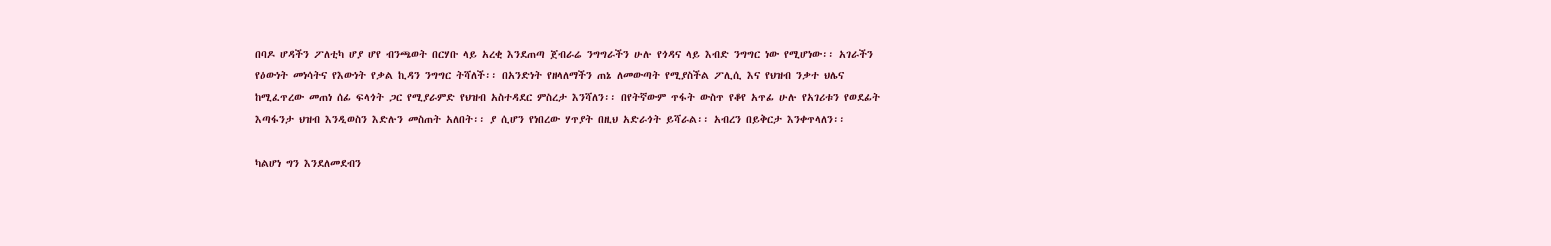በባዶ ሆዳችን ፖለቲካ ሆያ ሆየ ብንጫወት በርሃቡ ላይ አረቂ እንደጠጣ ጀብራሬ ንግግራችን ሁሉ የጎዳና ላይ እብድ ንግግር ነው የሚሆነው፡፡ አገራችን የዕውነት መነሳትና የእውነት የቃል ኪዳን ንግግር ትሻለች፡፡ በአንድነት የዘላለማችን ጠኔ ለመውጣት የሚያስችል ፖሊሲ እና የህዝብ ንቃተ ህሌና ከሚፈጥረው መጠነ ሰፊ ፍላጎት ጋር የሚያራምድ የህዝብ አስተዳደር ምስረታ እንሻለን፡፡ በየትኛውም ጥፋት ውስጥ የቆየ አጥፊ ሁሉ የአገሪቱን የወደፊት እጣፋንታ ህዝብ እንዲወስን እድሉን መስጠት አለበት፡፡ ያ ሲሆን የነበረው ሃጥያት በዚህ አድራጎት ይሻራል፡፡ አብረን በይቅርታ እንቀጥላለን፡፡

ካልሆነ ግን እንደለመደብን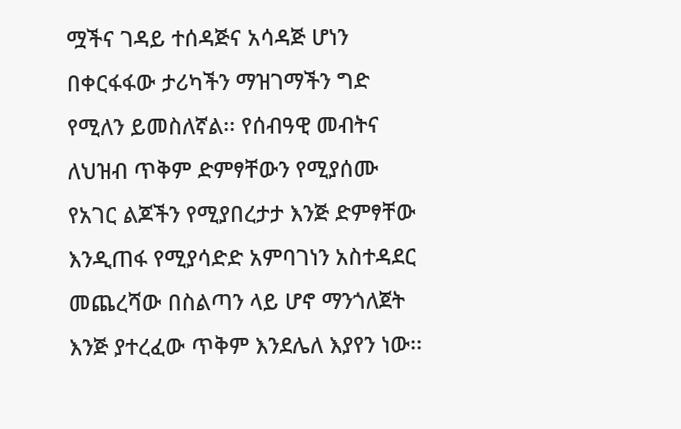ሟችና ገዳይ ተሰዳጅና አሳዳጅ ሆነን በቀርፋፋው ታሪካችን ማዝገማችን ግድ የሚለን ይመስለኛል፡፡ የሰብዓዊ መብትና ለህዝብ ጥቅም ድምፃቸውን የሚያሰሙ የአገር ልጆችን የሚያበረታታ እንጅ ድምፃቸው እንዲጠፋ የሚያሳድድ አምባገነን አስተዳደር መጨረሻው በስልጣን ላይ ሆኖ ማንጎለጀት እንጅ ያተረፈው ጥቅም እንደሌለ እያየን ነው፡፡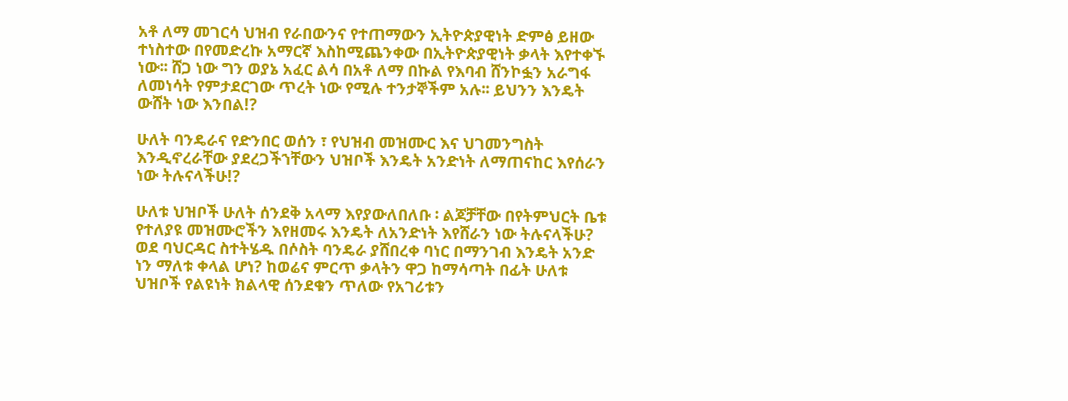አቶ ለማ መገርሳ ህዝብ የራበውንና የተጠማውን ኢትዮጵያዊነት ድምፅ ይዘው ተነስተው በየመድረኩ አማርኛ እስከሚጨንቀው በኢትዮጵያዊነት ቃላት እየተቀኙ ነው፡፡ ሸጋ ነው ግን ወያኔ አፈር ልሳ በአቶ ለማ በኩል የእባብ ሸንኮፏን አራግፋ ለመነሳት የምታደርገው ጥረት ነው የሚሉ ተንታኞችም አሉ፡፡ ይህንን እንዴት ውሸት ነው እንበል!?

ሁለት ባንዴራና የድንበር ወሰን ፣ የህዝብ መዝሙር እና ህገመንግስት እንዲኖረራቸው ያደረጋችኀቸውን ህዝቦች እንዴት አንድነት ለማጠናከር እየሰራን ነው ትሉናላችሁ!?

ሁለቱ ህዝቦች ሁለት ሰንደቅ አላማ እየያውለበለቡ ፡ ልጆቻቸው በየትምህርት ቤቱ የተለያዩ መዝሙሮችን እየዘመሩ እንዴት ለአንድነት እየሸራን ነው ትሉናላችሁ? ወደ ባህርዳር ስተትሄዱ በሶስት ባንዴራ ያሸበረቀ ባነር በማንገብ እንዴት አንድ ነን ማለቱ ቀላል ሆነ? ከወሬና ምርጥ ቃላትን ዋጋ ከማሳጣት በፊት ሁለቱ ህዝቦች የልዩነት ክልላዊ ሰንደቁን ጥለው የአገሪቱን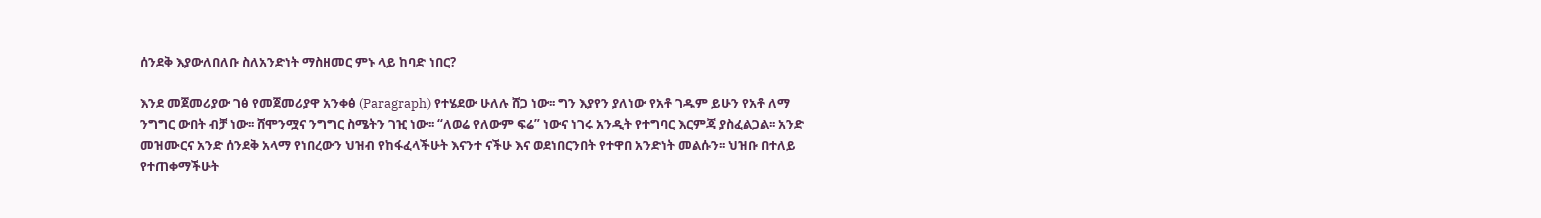ሰንደቅ እያውለበለቡ ስለአንድነት ማስዘመር ምኑ ላይ ከባድ ነበር?

እንደ መጀመሪያው ገፅ የመጀመሪያዋ አንቀፅ (Paragraph) የተሄደው ሁለሉ ሸጋ ነው፡፡ ግን እያየን ያለነው የአቶ ገዱም ይሁን የአቶ ለማ ንግግር ውበት ብቻ ነው፡፡ ሸሞንሟና ንግግር ስሜትን ገዢ ነው፡፡ “ለወሬ የለውም ፍሬ” ነውና ነገሩ አንዲት የተግባር እርምጃ ያስፈልጋል፡፡ አንድ መዝሙርና አንድ ሰንደቅ አላማ የነበረውን ህዝብ የከፋፈላችሁት እናንተ ናችሁ እና ወደነበርንበት የተዋበ አንድነት መልሱን፡፡ ህዝቡ በተለይ የተጠቀማችሁት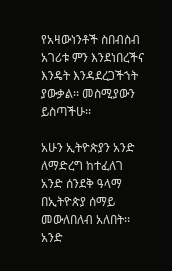የአዛውነንቶች ስበብስብ አገሪቱ ምን እንደነበረችና እንዴት እንዳደረጋችኀት ያውቃል፡፡ መስሚያውን ይስጣችሁ፡፡

አሁን ኢትዮጵያን አንድ ለማድረግ ከተፈለገ አንድ ሰንደቅ ዓላማ በኢትዮጵያ ሰማይ መውለበለብ አለበት፡፡ አንድ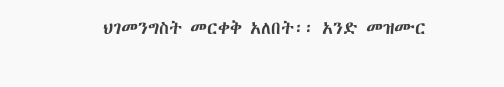ህገመንግስት መርቀቅ አለበት፡፡ አንድ መዝሙር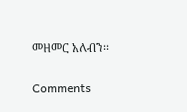መዘመር አለብን፡፡

Comments